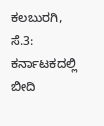ಕಲಬುರಗಿ, ಸೆ.3: ಕರ್ನಾಟಕದಲ್ಲಿ ಬೀದಿ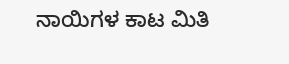ನಾಯಿಗಳ ಕಾಟ ಮಿತಿ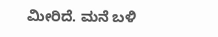ಮೀರಿದೆ. ಮನೆ ಬಳಿ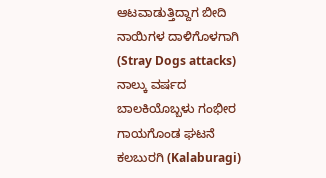ಆಟವಾಡುತ್ತಿದ್ದಾಗ ಬೀದಿ ನಾಯಿಗಳ ದಾಳಿಗೊಳಗಾಗಿ (Stray Dogs attacks) ನಾಲ್ಕು ವರ್ಷದ ಬಾಲಕಿಯೊಬ್ಬಳು ಗಂಭೀರ ಗಾಯಗೊಂಡ ಘಟನೆ ಕಲಬುರಗಿ (Kalaburagi)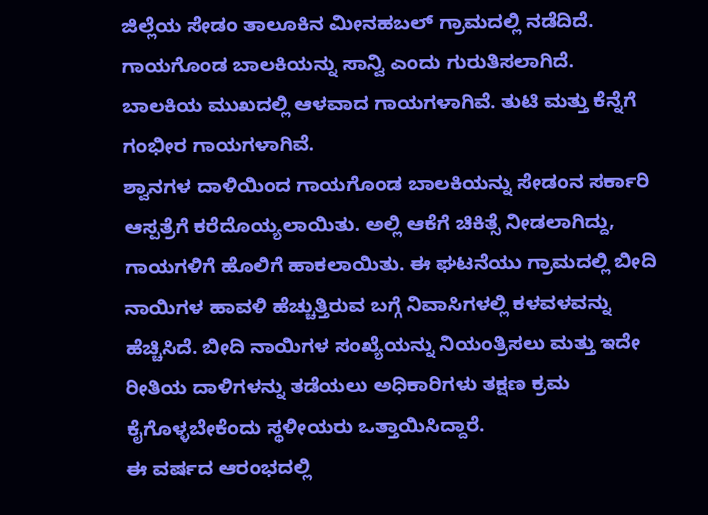ಜಿಲ್ಲೆಯ ಸೇಡಂ ತಾಲೂಕಿನ ಮೀನಹಬಲ್ ಗ್ರಾಮದಲ್ಲಿ ನಡೆದಿದೆ. ಗಾಯಗೊಂಡ ಬಾಲಕಿಯನ್ನು ಸಾನ್ವಿ ಎಂದು ಗುರುತಿಸಲಾಗಿದೆ. ಬಾಲಕಿಯ ಮುಖದಲ್ಲಿ ಆಳವಾದ ಗಾಯಗಳಾಗಿವೆ. ತುಟಿ ಮತ್ತು ಕೆನ್ನೆಗೆ ಗಂಭೀರ ಗಾಯಗಳಾಗಿವೆ.
ಶ್ವಾನಗಳ ದಾಳಿಯಿಂದ ಗಾಯಗೊಂಡ ಬಾಲಕಿಯನ್ನು ಸೇಡಂನ ಸರ್ಕಾರಿ ಆಸ್ಪತ್ರೆಗೆ ಕರೆದೊಯ್ಯಲಾಯಿತು. ಅಲ್ಲಿ ಆಕೆಗೆ ಚಿಕಿತ್ಸೆ ನೀಡಲಾಗಿದ್ದು, ಗಾಯಗಳಿಗೆ ಹೊಲಿಗೆ ಹಾಕಲಾಯಿತು. ಈ ಘಟನೆಯು ಗ್ರಾಮದಲ್ಲಿ ಬೀದಿ ನಾಯಿಗಳ ಹಾವಳಿ ಹೆಚ್ಚುತ್ತಿರುವ ಬಗ್ಗೆ ನಿವಾಸಿಗಳಲ್ಲಿ ಕಳವಳವನ್ನು ಹೆಚ್ಚಿಸಿದೆ. ಬೀದಿ ನಾಯಿಗಳ ಸಂಖ್ಯೆಯನ್ನು ನಿಯಂತ್ರಿಸಲು ಮತ್ತು ಇದೇ ರೀತಿಯ ದಾಳಿಗಳನ್ನು ತಡೆಯಲು ಅಧಿಕಾರಿಗಳು ತಕ್ಷಣ ಕ್ರಮ ಕೈಗೊಳ್ಳಬೇಕೆಂದು ಸ್ಥಳೀಯರು ಒತ್ತಾಯಿಸಿದ್ದಾರೆ.
ಈ ವರ್ಷದ ಆರಂಭದಲ್ಲಿ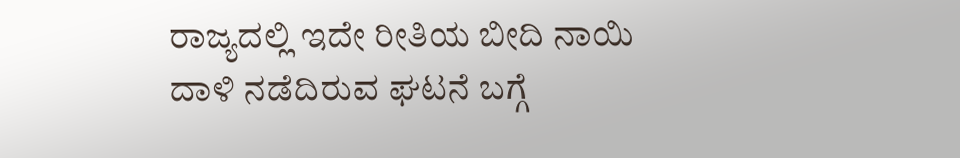ರಾಜ್ಯದಲ್ಲಿ ಇದೇ ರೀತಿಯ ಬೀದಿ ನಾಯಿ ದಾಳಿ ನಡೆದಿರುವ ಘಟನೆ ಬಗ್ಗೆ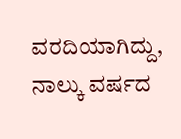ವರದಿಯಾಗಿದ್ದು, ನಾಲ್ಕು ವರ್ಷದ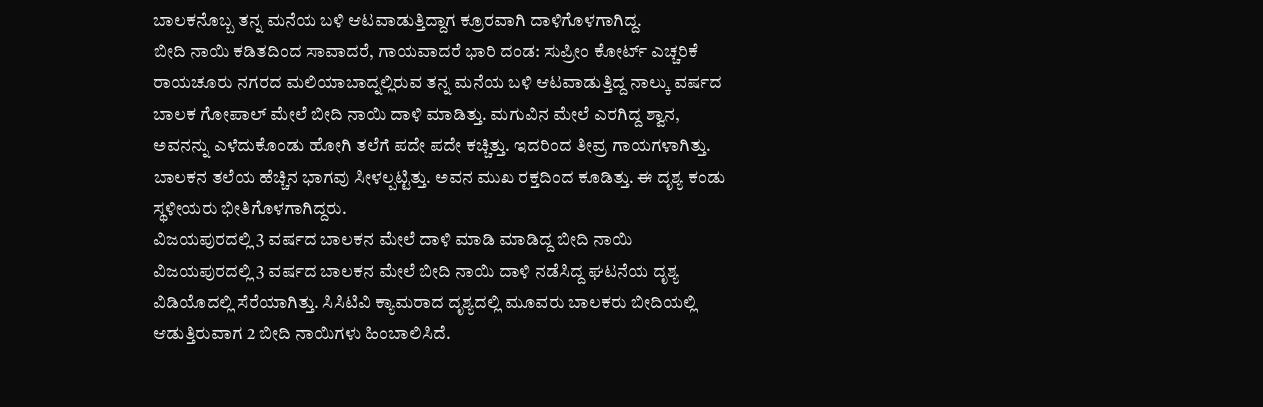ಬಾಲಕನೊಬ್ಬ ತನ್ನ ಮನೆಯ ಬಳಿ ಆಟವಾಡುತ್ತಿದ್ದಾಗ ಕ್ರೂರವಾಗಿ ದಾಳಿಗೊಳಗಾಗಿದ್ದ.
ಬೀದಿ ನಾಯಿ ಕಡಿತದಿಂದ ಸಾವಾದರೆ, ಗಾಯವಾದರೆ ಭಾರಿ ದಂಡ: ಸುಪ್ರೀಂ ಕೋರ್ಟ್ ಎಚ್ಚರಿಕೆ
ರಾಯಚೂರು ನಗರದ ಮಲಿಯಾಬಾದ್ನಲ್ಲಿರುವ ತನ್ನ ಮನೆಯ ಬಳಿ ಆಟವಾಡುತ್ತಿದ್ದ ನಾಲ್ಕು ವರ್ಷದ ಬಾಲಕ ಗೋಪಾಲ್ ಮೇಲೆ ಬೀದಿ ನಾಯಿ ದಾಳಿ ಮಾಡಿತ್ತು. ಮಗುವಿನ ಮೇಲೆ ಎರಗಿದ್ದ ಶ್ವಾನ, ಅವನನ್ನು ಎಳೆದುಕೊಂಡು ಹೋಗಿ ತಲೆಗೆ ಪದೇ ಪದೇ ಕಚ್ಚಿತ್ತು. ಇದರಿಂದ ತೀವ್ರ ಗಾಯಗಳಾಗಿತ್ತು. ಬಾಲಕನ ತಲೆಯ ಹೆಚ್ಚಿನ ಭಾಗವು ಸೀಳಲ್ಪಟ್ಟಿತ್ತು. ಅವನ ಮುಖ ರಕ್ತದಿಂದ ಕೂಡಿತ್ತು. ಈ ದೃಶ್ಯ ಕಂಡು ಸ್ಥಳೀಯರು ಭೀತಿಗೊಳಗಾಗಿದ್ದರು.
ವಿಜಯಪುರದಲ್ಲಿ 3 ವರ್ಷದ ಬಾಲಕನ ಮೇಲೆ ದಾಳಿ ಮಾಡಿ ಮಾಡಿದ್ದ ಬೀದಿ ನಾಯಿ
ವಿಜಯಪುರದಲ್ಲಿ 3 ವರ್ಷದ ಬಾಲಕನ ಮೇಲೆ ಬೀದಿ ನಾಯಿ ದಾಳಿ ನಡೆಸಿದ್ದ ಘಟನೆಯ ದೃಶ್ಯ ವಿಡಿಯೊದಲ್ಲಿ ಸೆರೆಯಾಗಿತ್ತು. ಸಿಸಿಟಿವಿ ಕ್ಯಾಮರಾದ ದೃಶ್ಯದಲ್ಲಿ ಮೂವರು ಬಾಲಕರು ಬೀದಿಯಲ್ಲಿ ಆಡುತ್ತಿರುವಾಗ 2 ಬೀದಿ ನಾಯಿಗಳು ಹಿಂಬಾಲಿಸಿದೆ.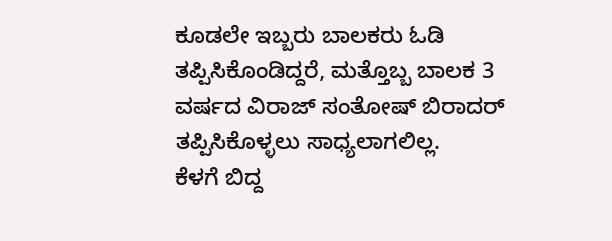ಕೂಡಲೇ ಇಬ್ಬರು ಬಾಲಕರು ಓಡಿ ತಪ್ಪಿಸಿಕೊಂಡಿದ್ದರೆ, ಮತ್ತೊಬ್ಬ ಬಾಲಕ 3 ವರ್ಷದ ವಿರಾಜ್ ಸಂತೋಷ್ ಬಿರಾದರ್ ತಪ್ಪಿಸಿಕೊಳ್ಳಲು ಸಾಧ್ಯಲಾಗಲಿಲ್ಲ.
ಕೆಳಗೆ ಬಿದ್ದ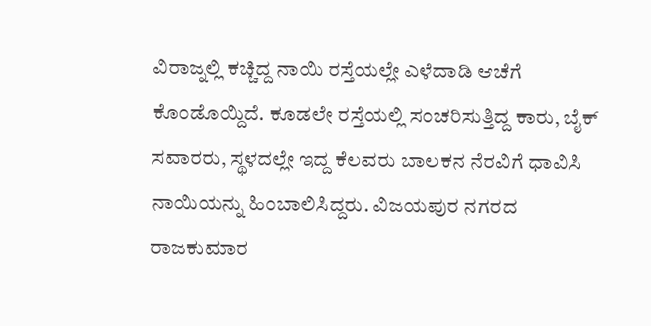ವಿರಾಜ್ನಲ್ಲಿ ಕಚ್ಚಿದ್ದ ನಾಯಿ ರಸ್ತೆಯಲ್ಲೇ ಎಳೆದಾಡಿ ಆಚೆಗೆ ಕೊಂಡೊಯ್ದಿದೆ. ಕೂಡಲೇ ರಸ್ತೆಯಲ್ಲಿ ಸಂಚರಿಸುತ್ತಿದ್ದ ಕಾರು, ಬೈಕ್ ಸವಾರರು, ಸ್ಥಳದಲ್ಲೇ ಇದ್ದ ಕೆಲವರು ಬಾಲಕನ ನೆರವಿಗೆ ಧಾವಿಸಿ ನಾಯಿಯನ್ನು ಹಿಂಬಾಲಿಸಿದ್ದರು. ವಿಜಯಪುರ ನಗರದ ರಾಜಕುಮಾರ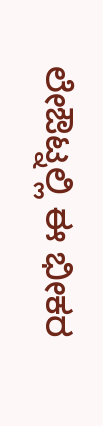ಲೇಔಟ್ನಲ್ಲಿ ಈ ಭೀಕರ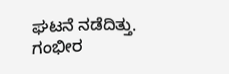ಘಟನೆ ನಡೆದಿತ್ತು. ಗಂಭೀರ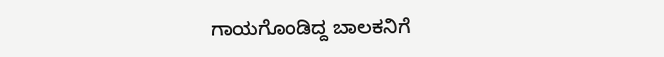ಗಾಯಗೊಂಡಿದ್ದ ಬಾಲಕನಿಗೆ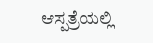ಆಸ್ಪತ್ರೆಯಲ್ಲಿ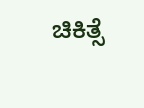ಚಿಕಿತ್ಸೆ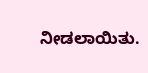ನೀಡಲಾಯಿತು.